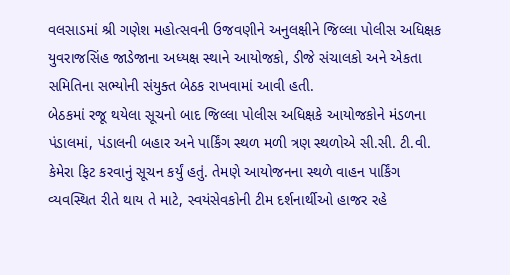વલસાડમાં શ્રી ગણેશ મહોત્સવની ઉજવણીને અનુલક્ષીને જિલ્લા પોલીસ અધિક્ષક યુવરાજસિંહ જાડેજાના અધ્યક્ષ સ્થાને આયોજકો, ડીજે સંચાલકો અને એકતા સમિતિના સભ્યોની સંયુક્ત બેઠક રાખવામાં આવી હતી.
બેઠકમાં રજૂ થયેલા સૂચનો બાદ જિલ્લા પોલીસ અધિક્ષકે આયોજકોને મંડળના પંડાલમાં, પંડાલની બહાર અને પાર્કિંગ સ્થળ મળી ત્રણ સ્થળોએ સી.સી. ટી.વી. કેમેરા ફિટ કરવાનું સૂચન કર્યું હતું. તેમણે આયોજનના સ્થળે વાહન પાર્કિંગ વ્યવસ્થિત રીતે થાય તે માટે, સ્વયંસેવકોની ટીમ દર્શનાર્થીઓ હાજર રહે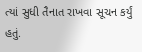ત્યાં સુધી તૈનાત રાખવા સૂચન કર્યું હતું.